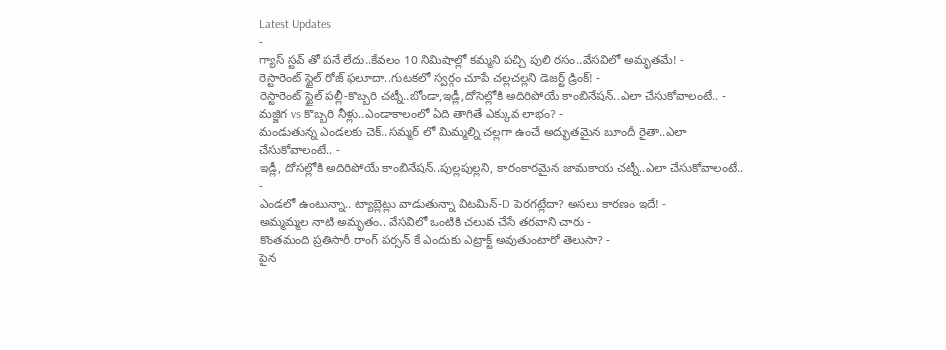Latest Updates
-
గ్యాస్ స్టవ్ తో పనే లేదు..కేవలం 10 నిమిషాల్లో కమ్మని పచ్చి పులి రసం..వేసవిలో అమృతమే! -
రెస్టారెంట్ స్టైల్ రోజ్ ఫలూదా..గుటకలో స్వర్గం చూపే చల్లచల్లని డెజర్ట్ డ్రింక్! -
రెస్టారెంట్ స్టైల్ పల్లీ-కొబ్బరి చట్నీ..బోండా,ఇడ్లీ,దోసెల్లోకి అదిరిపోయే కాంబినేషన్..ఎలా చేసుకోవాలంటే.. -
మజ్జిగ vs కొబ్బరి నీళ్లు..ఎండాకాలంలో ఏది తాగితే ఎక్కువ లాభం? -
మండుతున్న ఎండలకు చెక్..సమ్మర్ లో మిమ్మల్ని చల్లగా ఉంచే అద్భుతమైన బూందీ రైతా..ఎలా చేసుకోవాలంటే.. -
ఇడ్లీ, దోసల్లోకి అదిరిపోయే కాంబినేషన్..పుల్లపుల్లని, కారంకారమైన జామకాయ చట్నీ..ఎలా చేసుకోవాలంటే.. -
ఎండలో ఉంటున్నా.. ట్యాబ్లెట్లు వాడుతున్నా విటమిన్-D పెరగట్లేదా? అసలు కారణం ఇదే! -
అమ్మమ్మల నాటి అమృతం.. వేసవిలో ఒంటికి చలువ చేసే తరవాని చారు -
కొంతమంది ప్రతిసారీ రాంగ్ పర్సన్ కే ఎందుకు ఎట్రాక్ట్ అవుతుంటారో తెలుసా? -
పైన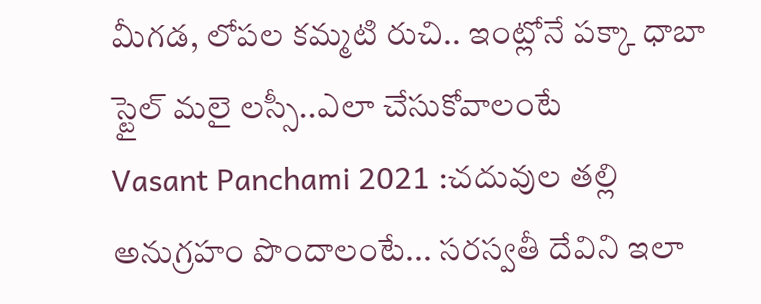మీగడ, లోపల కమ్మటి రుచి.. ఇంట్లోనే పక్కా ధాబా స్టైల్ మలై లస్సీ..ఎలా చేసుకోవాలంటే
Vasant Panchami 2021 :చదువుల తల్లి అనుగ్రహం పొందాలంటే... సరస్వతీ దేవిని ఇలా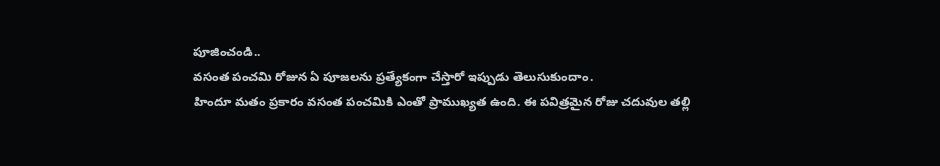పూజించండి..
వసంత పంచమి రోజున ఏ పూజలను ప్రత్యేకంగా చేస్తారో ఇప్పుడు తెలుసుకుందాం.
హిందూ మతం ప్రకారం వసంత పంచమికి ఎంతో ప్రాముఖ్యత ఉంది. ఈ పవిత్రమైన రోజు చదువుల తల్లి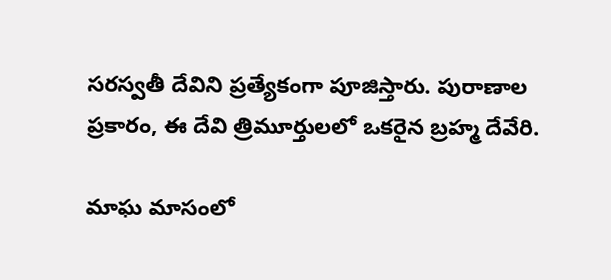సరస్వతీ దేవిని ప్రత్యేకంగా పూజిస్తారు. పురాణాల ప్రకారం, ఈ దేవి త్రిమూర్తులలో ఒకరైన బ్రహ్మ దేవేరి.

మాఘ మాసంలో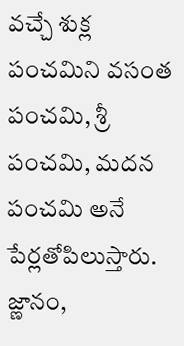వచ్చే శుక్ల పంచమిని వసంత పంచమి, శ్రీ పంచమి, మదన పంచమి అనే పేర్లతోపిలుస్తారు. జ్ణానం,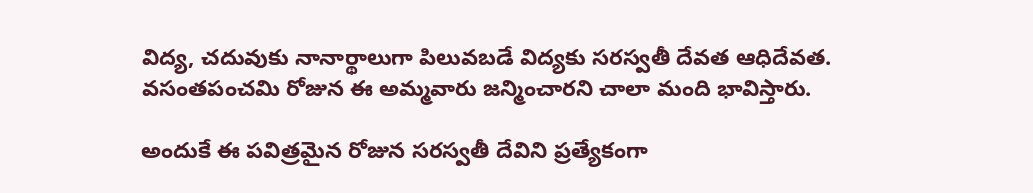విద్య, చదువుకు నానార్థాలుగా పిలువబడే విద్యకు సరస్వతీ దేవత ఆధిదేవత. వసంతపంచమి రోజున ఈ అమ్మవారు జన్మించారని చాలా మంది భావిస్తారు.

అందుకే ఈ పవిత్రమైన రోజున సరస్వతీ దేవిని ప్రత్యేకంగా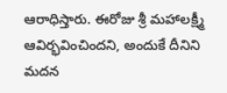ఆరాధిస్తారు. ఈరోజు శ్రీ మహాలక్ష్మీ ఆవిర్భవించిందని, అందుకే దీనిని మదన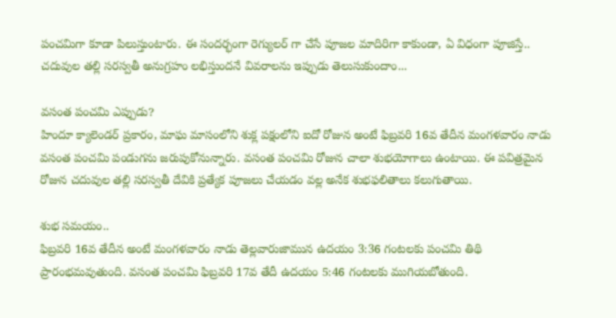పంచమిగా కూడా పిలుస్తుంటారు. ఈ సందర్భంగా రెగ్యులర్ గా చేసే పూజల మాదిరిగా కాకుండా, ఏ విధంగా పూజిస్తే.. చదువుల తల్లి సరస్వతీ అనుగ్రహం లభిస్తుందనే వివరాలను ఇప్పుడు తెలుసుకుందాం...

వసంత పంచమి ఎప్పుడు?
హిందూ క్యాలెండర్ ప్రకారం, మాఘ మాసంలోని శుక్ల పక్షంలోని ఐదో రోజున అంటే ఫిబ్రవరి 16వ తేదీన మంగళవారం నాడు వసంత పంచమి పండుగను జరుపుకోనున్నారు. వసంత పంచమి రోజున చాలా శుభయోగాలు ఉంటాయి. ఈ పవిత్రమైన రోజున చదువుల తల్లి సరస్వతీ దేవికి ప్రత్యేక పూజలు చేయడం వల్ల అనేక శుభఫలితాలు కలుగుతాయి.

శుభ సమయం..
ఫిబ్రవరి 16వ తేదీన అంటే మంగళవారం నాడు తెల్లవారుజామున ఉదయం 3:36 గంటలకు పంచమి తిథి ప్రారంభమవుతుంది. వసంత పంచమి ఫిబ్రవరి 17వ తేదీ ఉదయం 5:46 గంటలకు ముగియబోతుంది.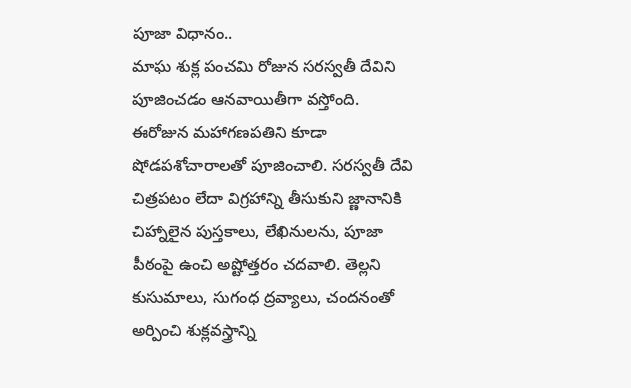పూజా విధానం..
మాఘ శుక్ల పంచమి రోజున సరస్వతీ దేవిని పూజించడం ఆనవాయితీగా వస్తోంది. ఈరోజున మహాగణపతిని కూడా షోడపశోచారాలతో పూజించాలి. సరస్వతీ దేవి చిత్రపటం లేదా విగ్రహాన్ని తీసుకుని జ్ణానానికి చిహ్నాలైన పుస్తకాలు, లేఖినులను, పూజా పీఠంపై ఉంచి అష్టోత్తరం చదవాలి. తెల్లని కుసుమాలు, సుగంధ ద్రవ్యాలు, చందనంతో అర్పించి శుక్లవస్త్రాన్ని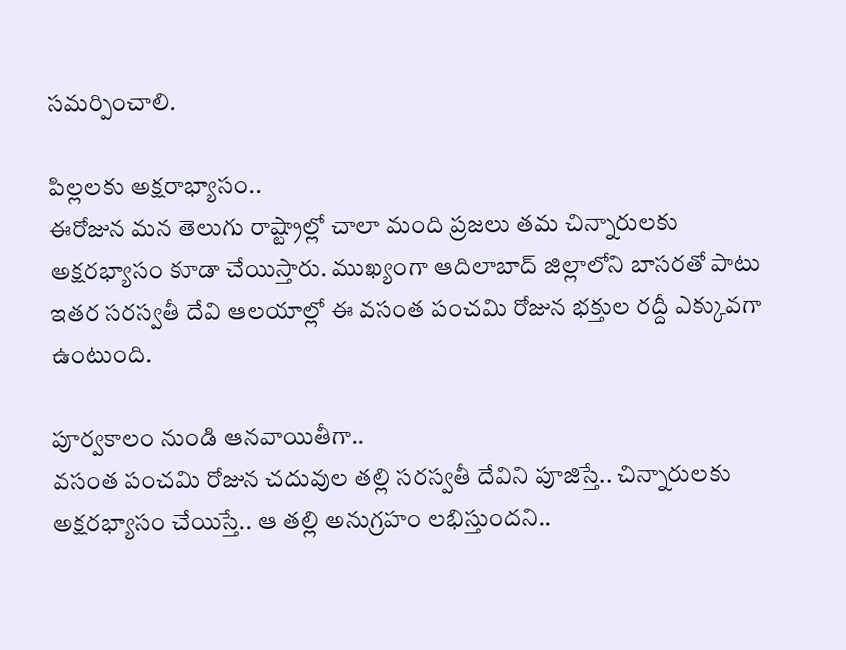సమర్పించాలి.

పిల్లలకు అక్షరాభ్యాసం..
ఈరోజున మన తెలుగు రాష్ట్రాల్లో చాలా మంది ప్రజలు తమ చిన్నారులకు అక్షరభ్యాసం కూడా చేయిస్తారు. ముఖ్యంగా ఆదిలాబాద్ జిల్లాలోని బాసరతో పాటు ఇతర సరస్వతీ దేవి ఆలయాల్లో ఈ వసంత పంచమి రోజున భక్తుల రద్దీ ఎక్కువగా ఉంటుంది.

పూర్వకాలం నుండి ఆనవాయితీగా..
వసంత పంచమి రోజున చదువుల తల్లి సరస్వతీ దేవిని పూజిస్తే.. చిన్నారులకు అక్షరభ్యాసం చేయిస్తే.. ఆ తల్లి అనుగ్రహం లభిస్తుందని..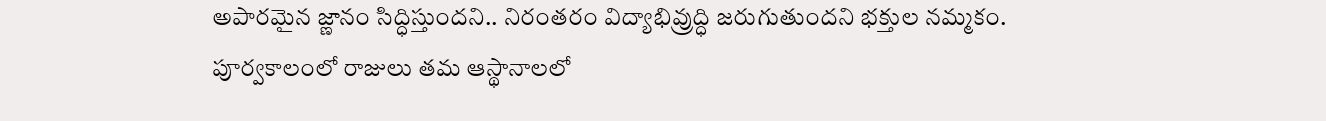అపారమైన జ్ణానం సిద్ధిస్తుందని.. నిరంతరం విద్యాభివ్రుద్ధి జరుగుతుందని భక్తుల నమ్మకం. పూర్వకాలంలో రాజులు తమ ఆస్థానాలలో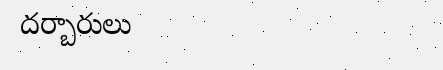దర్బారులు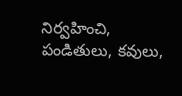నిర్వహించి, పండితులు, కవులు,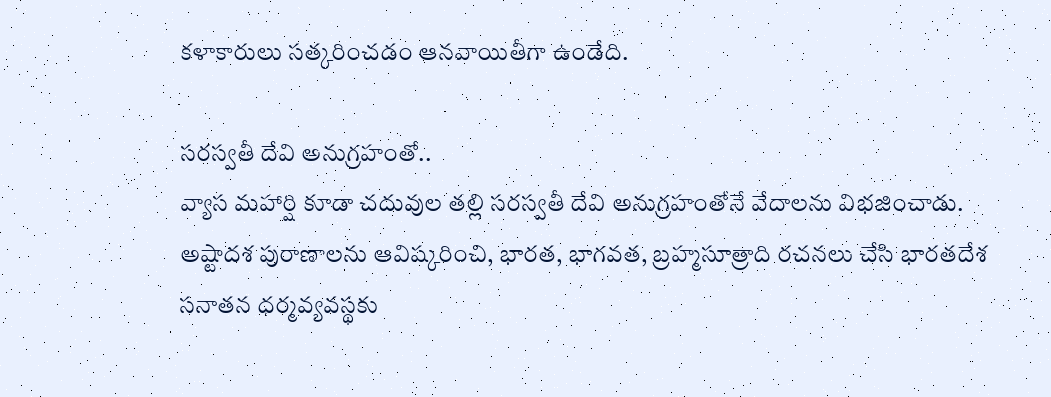కళాకారులు సత్కరించడం ఆనవాయితీగా ఉండేది.

సరస్వతీ దేవి అనుగ్రహంతో..
వ్యాస మహార్షి కూడా చదువుల తల్లి సరస్వతీ దేవి అనుగ్రహంతోనే వేదాలను విభజించాడు. అష్టాదశ పురాణాలను ఆవిష్కరించి, భారత, భాగవత, బ్రహ్మసూత్రాది రచనలు చేసి భారతదేశ సనాతన ధర్మవ్యవస్థకు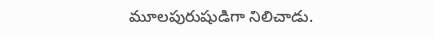మూలపురుషుడిగా నిలిచాడు.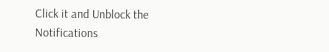Click it and Unblock the Notifications